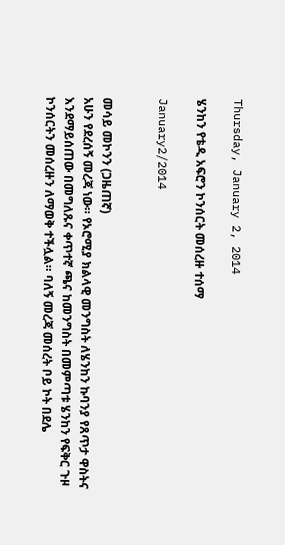Thursday, January 2, 2014

ሄንከን የቴዲ አፍሮን ኮንሰርት መሰረዙ ተሰማ

January2/2014


መሳይ መኮንን (ጋዜጠኛ)
አሁን የደረሰኝ መረጃ ነው። የኦሮሚያ ክልላዊ መንግስት ለሄንከን ኩባንያ የጸጥታ ዋስትና እንደማይሰጠው በመግለጹና ቀጥተኛ ጫና ከመንግስት በመምጣቱ ሄንከን የፍቅር ጉዞ ኮንሰርትን መሰረዙን ለማወቅ ተችሏል። ባለኝ መረጃ መሰረት ቦይ ኮት በደሌ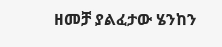ዘመቻ ያልፈታው ሄንከን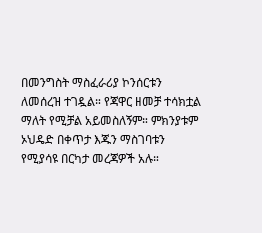በመንግስት ማስፈራሪያ ኮንሰርቱን ለመሰረዝ ተገዷል። የጃዋር ዘመቻ ተሳክቷል ማለት የሚቻል አይመስለኝም። ምክንያቱም ኦህዴድ በቀጥታ እጁን ማስገባቱን የሚያሳዩ በርካታ መረጃዎች አሉ።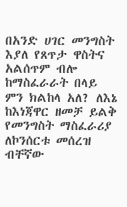በአንድ ሀገር መንግስት እያለ የጸጥታ ዋስትና አልሰጥም ብሎ ከማስፈራራት በላይ ምን ክልከላ አለ? ለእኔ ከእነጃዋር ዘመቻ ይልቅ የመንግስት ማስፈራሪያ ለኮንሰርቱ መሰረዝ ብቸኛው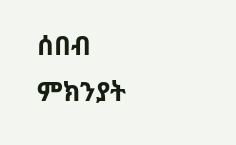ሰበብ ምክንያት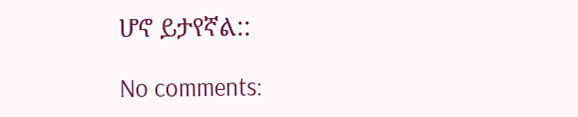ሆኖ ይታየኛል::

No comments: